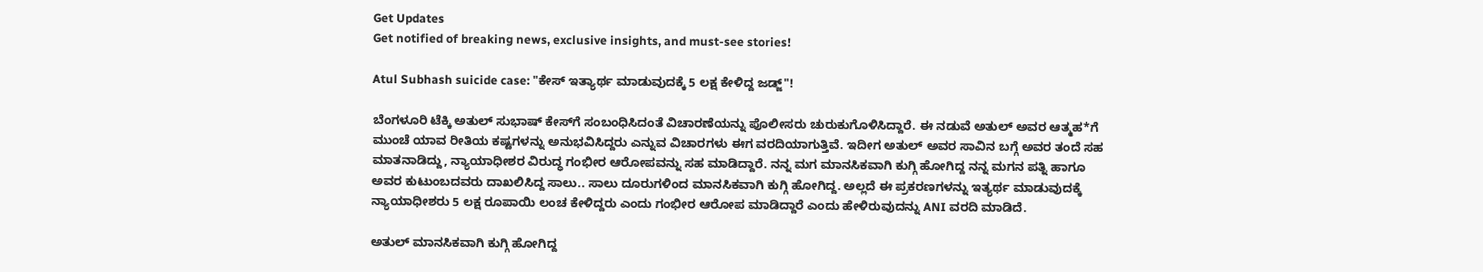Get Updates
Get notified of breaking news, exclusive insights, and must-see stories!

Atul Subhash suicide case: "ಕೇಸ್‌ ಇತ್ಯಾರ್ಥ ಮಾಡುವುದಕ್ಕೆ 5 ಲಕ್ಷ ಕೇಳಿದ್ದ ಜಡ್ಜ್‌"!

ಬೆಂಗಳೂರಿ ಟೆಕ್ಕಿ ಅತುಲ್ ಸುಭಾಷ್‌ ಕೇಸ್‌ಗೆ ಸಂಬಂಧಿಸಿದಂತೆ ವಿಚಾರಣೆಯನ್ನು ಪೊಲೀಸರು ಚುರುಕುಗೊಳಿಸಿದ್ದಾರೆ. ಈ ನಡುವೆ ಅತುಲ್‌ ಅವರ ಆತ್ಮಹ*ಗೆ ಮುಂಚೆ ಯಾವ ರೀತಿಯ ಕಷ್ಟಗಳನ್ನು ಅನುಭವಿಸಿದ್ದರು ಎನ್ನುವ ವಿಚಾರಗಳು ಈಗ ವರದಿಯಾಗುತ್ತಿವೆ. ಇದೀಗ ಅತುಲ್‌ ಅವರ ಸಾವಿನ ಬಗ್ಗೆ ಅವರ ತಂದೆ ಸಹ ಮಾತನಾಡಿದ್ದು, ನ್ಯಾಯಾಧೀಶರ ವಿರುದ್ಧ ಗಂಭೀರ ಆರೋಪವನ್ನು ಸಹ ಮಾಡಿದ್ದಾರೆ. ನನ್ನ ಮಗ ಮಾನಸಿಕವಾಗಿ ಕುಗ್ಗಿ ಹೋಗಿದ್ದ ನನ್ನ ಮಗನ ಪತ್ನಿ ಹಾಗೂ ಅವರ ಕುಟುಂಬದವರು ದಾಖಲಿಸಿದ್ದ ಸಾಲು.. ಸಾಲು ದೂರುಗಳಿಂದ ಮಾನಸಿಕವಾಗಿ ಕುಗ್ಗಿ ಹೋಗಿದ್ದ. ಅಲ್ಲದೆ ಈ ಪ್ರಕರಣಗಳನ್ನು ಇತ್ಯರ್ಥ ಮಾಡುವುದಕ್ಕೆ ನ್ಯಾಯಾಧೀಶರು 5 ಲಕ್ಷ ರೂಪಾಯಿ ಲಂಚ ಕೇಳಿದ್ದರು ಎಂದು ಗಂಭೀರ ಆರೋಪ ಮಾಡಿದ್ದಾರೆ ಎಂದು ಹೇಳಿರುವುದನ್ನು ANI ವರದಿ ಮಾಡಿದೆ.

ಅತುಲ್ ಮಾನಸಿಕವಾಗಿ ಕುಗ್ಗಿ ಹೋಗಿದ್ದ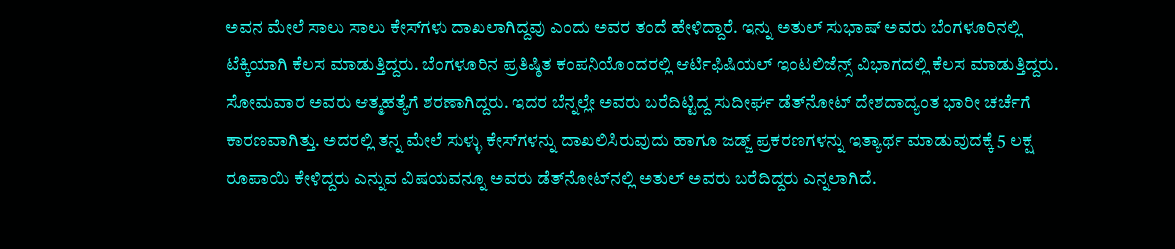ಅವನ ಮೇಲೆ ಸಾಲು ಸಾಲು ಕೇಸ್‌ಗಳು ದಾಖಲಾಗಿದ್ದವು ಎಂದು ಅವರ ತಂದೆ ಹೇಳಿದ್ದಾರೆ. ಇನ್ನು ಅತುಲ್ ಸುಭಾಷ್‌ ಅವರು ಬೆಂಗಳೂರಿನಲ್ಲಿ ಟೆಕ್ಕಿಯಾಗಿ ಕೆಲಸ ಮಾಡುತ್ತಿದ್ದರು. ಬೆಂಗಳೂರಿನ ಪ್ರತಿಷ್ಠಿತ ಕಂಪನಿಯೊಂದರಲ್ಲಿ ಆರ್ಟಿಫಿಷಿಯಲ್‌ ಇಂಟಲಿಜೆನ್ಸ್ ವಿಭಾಗದಲ್ಲಿ ಕೆಲಸ ಮಾಡುತ್ತಿದ್ದರು. ಸೋಮವಾರ ಅವರು ಆತ್ಮಹತ್ಯೆಗೆ ಶರಣಾಗಿದ್ದರು. ಇದರ ಬೆನ್ನಲ್ಲೇ ಅವರು ಬರೆದಿಟ್ಟಿದ್ದ ಸುದೀರ್ಘ ಡೆತ್‌ನೋಟ್ ದೇಶದಾದ್ಯಂತ ಭಾರೀ ಚರ್ಚೆಗೆ ಕಾರಣವಾಗಿತ್ತು. ಅದರಲ್ಲಿ ತನ್ನ ಮೇಲೆ ಸುಳ್ಳು ಕೇಸ್‌ಗಳನ್ನು ದಾಖಲಿಸಿರುವುದು ಹಾಗೂ ಜಡ್ಜ್‌ ಪ್ರಕರಣಗಳನ್ನು ಇತ್ಯಾರ್ಥ ಮಾಡುವುದಕ್ಕೆ 5 ಲಕ್ಷ ರೂಪಾಯಿ ಕೇಳಿದ್ದರು ಎನ್ನುವ ವಿಷಯವನ್ನೂ ಅವರು ಡೆತ್‌ನೋಟ್‌ನಲ್ಲಿ ಅತುಲ್ ಅವರು ಬರೆದಿದ್ದರು ಎನ್ನಲಾಗಿದೆ.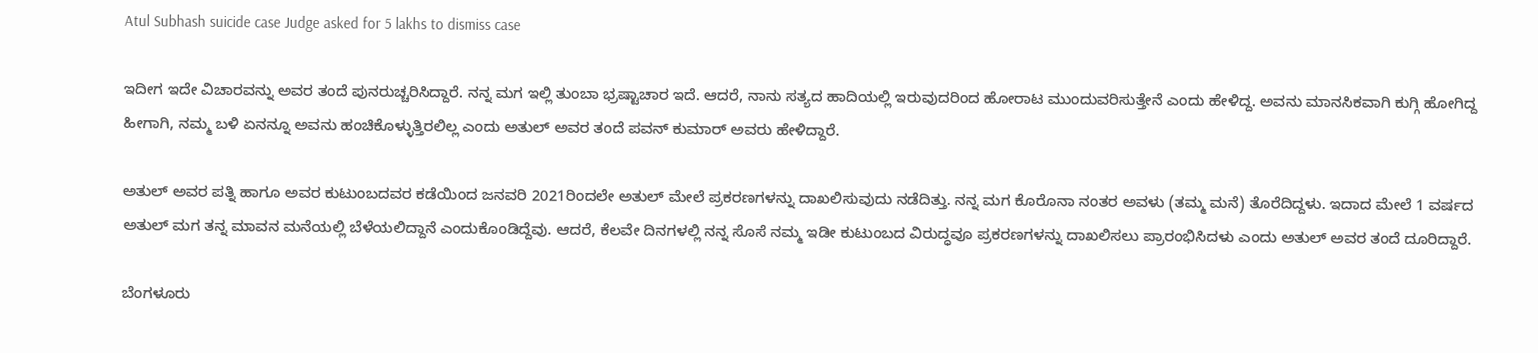Atul Subhash suicide case Judge asked for 5 lakhs to dismiss case

ಇದೀಗ ಇದೇ ವಿಚಾರವನ್ನು ಅವರ ತಂದೆ ಪುನರುಚ್ಚರಿಸಿದ್ದಾರೆ. ನನ್ನ ಮಗ ಇಲ್ಲಿ ತುಂಬಾ ಭ್ರಷ್ಟಾಚಾರ ಇದೆ. ಆದರೆ, ನಾನು ಸತ್ಯದ ಹಾದಿಯಲ್ಲಿ ಇರುವುದರಿಂದ ಹೋರಾಟ ಮುಂದುವರಿಸುತ್ತೇನೆ ಎಂದು ಹೇಳಿದ್ದ. ಅವನು ಮಾನಸಿಕವಾಗಿ ಕುಗ್ಗಿ ಹೋಗಿದ್ದ ಹೀಗಾಗಿ, ನಮ್ಮ ಬಳಿ ಏನನ್ನೂ ಅವನು ಹಂಚಿಕೊಳ್ಳುತ್ತಿರಲಿಲ್ಲ ಎಂದು ಅತುಲ್ ಅವರ ತಂದೆ ಪವನ್‌ ಕುಮಾರ್‌ ಅವರು ಹೇಳಿದ್ದಾರೆ.

ಅತುಲ್ ಅವರ ಪತ್ನಿ ಹಾಗೂ ಅವರ ಕುಟುಂಬದವರ ಕಡೆಯಿಂದ ಜನವರಿ 2021ರಿಂದಲೇ ಅತುಲ್‌ ಮೇಲೆ ಪ್ರಕರಣಗಳನ್ನು ದಾಖಲಿಸುವುದು ನಡೆದಿತ್ತು. ನನ್ನ ಮಗ ಕೊರೊನಾ ನಂತರ ಅವಳು (ತಮ್ಮ ಮನೆ) ತೊರೆದಿದ್ದಳು. ಇದಾದ ಮೇಲೆ 1 ವರ್ಷದ ಅತುಲ್ ಮಗ ತನ್ನ ಮಾವನ ಮನೆಯಲ್ಲಿ ಬೆಳೆಯಲಿದ್ದಾನೆ ಎಂದುಕೊಂಡಿದ್ದೆವು. ಆದರೆ, ಕೆಲವೇ ದಿನಗಳಲ್ಲಿ ನನ್ನ ಸೊಸೆ ನಮ್ಮ ಇಡೀ ಕುಟುಂಬದ ವಿರುದ್ಧವೂ ಪ್ರಕರಣಗಳನ್ನು ದಾಖಲಿಸಲು ಪ್ರಾರಂಭಿಸಿದಳು ಎಂದು ಅತುಲ್‌ ಅವರ ತಂದೆ ದೂರಿದ್ದಾರೆ.

ಬೆಂಗಳೂರು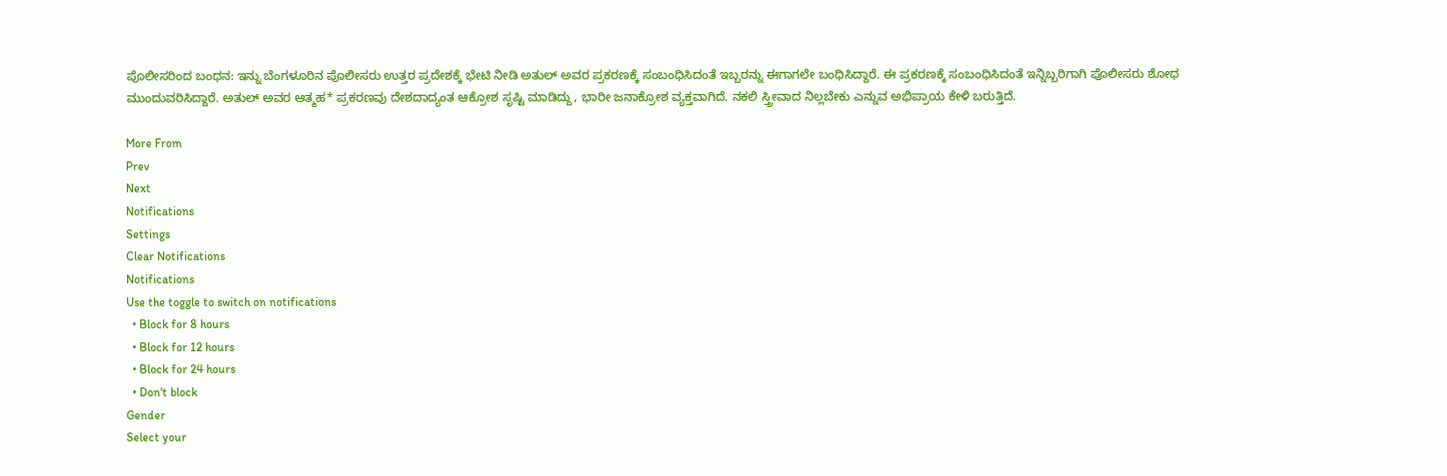ಪೊಲೀಸರಿಂದ ಬಂಧನ: ಇನ್ನು ಬೆಂಗಳೂರಿನ ಪೊಲೀಸರು ಉತ್ತರ ಪ್ರದೇಶಕ್ಕೆ ಭೇಟಿ ನೀಡಿ ಅತುಲ್‌ ಅವರ ಪ್ರಕರಣಕ್ಕೆ ಸಂಬಂಧಿಸಿದಂತೆ ಇಬ್ಬರನ್ನು ಈಗಾಗಲೇ ಬಂಧಿಸಿದ್ದಾರೆ. ಈ ಪ್ರಕರಣಕ್ಕೆ ಸಂಬಂಧಿಸಿದಂತೆ ಇನ್ನಿಬ್ಬರಿಗಾಗಿ ಪೊಲೀಸರು ಶೋಧ ಮುಂದುವರಿಸಿದ್ದಾರೆ. ಅತುಲ್‌ ಅವರ ಆತ್ಮಹ* ಪ್ರಕರಣವು ದೇಶದಾದ್ಯಂತ ಆಕ್ರೋಶ ಸೃಷ್ಟಿ ಮಾಡಿದ್ದು, ಭಾರೀ ಜನಾಕ್ರೋಶ ವ್ಯಕ್ತವಾಗಿದೆ. ನಕಲಿ ಸ್ತ್ರೀವಾದ ನಿಲ್ಲಬೇಕು ಎನ್ನುವ ಅಭಿಪ್ರಾಯ ಕೇಳಿ ಬರುತ್ತಿದೆ.

More From
Prev
Next
Notifications
Settings
Clear Notifications
Notifications
Use the toggle to switch on notifications
  • Block for 8 hours
  • Block for 12 hours
  • Block for 24 hours
  • Don't block
Gender
Select your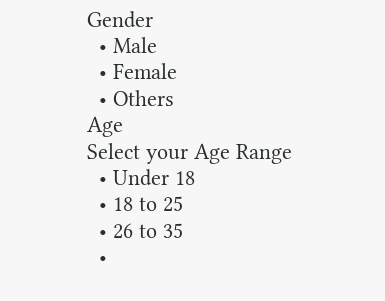Gender
  • Male
  • Female
  • Others
Age
Select your Age Range
  • Under 18
  • 18 to 25
  • 26 to 35
  •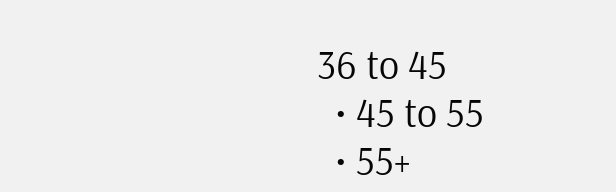36 to 45
  • 45 to 55
  • 55+